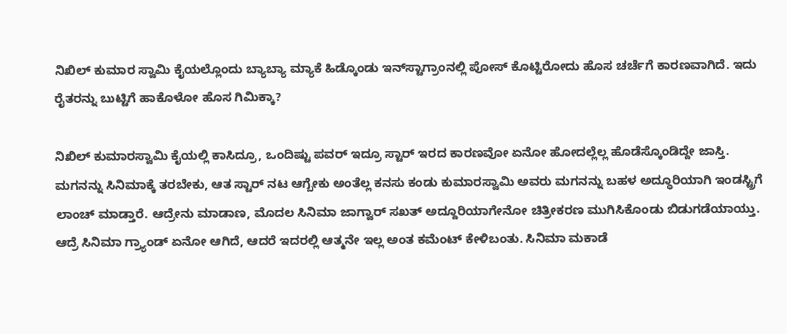ನಿಖಿಲ್ ಕುಮಾರ ಸ್ವಾಮಿ ಕೈಯಲ್ಲೊಂದು ಬ್ಯಾಬ್ಯಾ ಮ್ಯಾಕೆ ಹಿಡ್ಕೊಂಡು ಇನ್‌ಸ್ಟಾಗ್ರಾಂನಲ್ಲಿ ಪೋಸ್ ಕೊಟ್ಟಿರೋದು ಹೊಸ ಚರ್ಚೆಗೆ ಕಾರಣವಾಗಿದೆ. ಇದು ರೈತರನ್ನು ಬುಟ್ಟಿಗೆ ಹಾಕೊಳೋ ಹೊಸ ಗಿಮಿಕ್ಕಾ?

ನಿಖಿಲ್ ಕುಮಾರಸ್ವಾಮಿ ಕೈಯಲ್ಲಿ ಕಾಸಿದ್ರೂ, ಒಂದಿಷ್ಟು ಪವರ್ ಇದ್ರೂ ಸ್ಟಾರ್ ಇರದ ಕಾರಣವೋ ಏನೋ ಹೋದಲ್ಲೆಲ್ಲ ಹೊಡೆಸ್ಕೊಂಡಿದ್ದೇ ಜಾಸ್ತಿ. ಮಗನನ್ನು ಸಿನಿಮಾಕ್ಕೆ ತರಬೇಕು, ಆತ ಸ್ಟಾರ್ ನಟ ಆಗ್ಬೇಕು ಅಂತೆಲ್ಲ ಕನಸು ಕಂಡು ಕುಮಾರಸ್ವಾಮಿ ಅವರು ಮಗನನ್ನು ಬಹಳ ಅದ್ಧೂರಿಯಾಗಿ ಇಂಡಸ್ಟ್ರಿಗೆ ಲಾಂಚ್ ಮಾಡ್ತಾರೆ. ಆದ್ರೇನು ಮಾಡಾಣ, ಮೊದಲ ಸಿನಿಮಾ ಜಾಗ್ವಾರ್ ಸಖತ್ ಅದ್ದೂರಿಯಾಗೇನೋ ಚಿತ್ರೀಕರಣ ಮುಗಿಸಿಕೊಂಡು ಬಿಡುಗಡೆಯಾಯ್ತು. ಆದ್ರೆ ಸಿನಿಮಾ ಗ್ರ್ಯಾಂಡ್ ಏನೋ ಆಗಿದೆ, ಆದರೆ ಇದರಲ್ಲಿ ಆತ್ಮನೇ ಇಲ್ಲ ಅಂತ ಕಮೆಂಟ್ ಕೇಳಿಬಂತು. ಸಿನಿಮಾ ಮಕಾಡೆ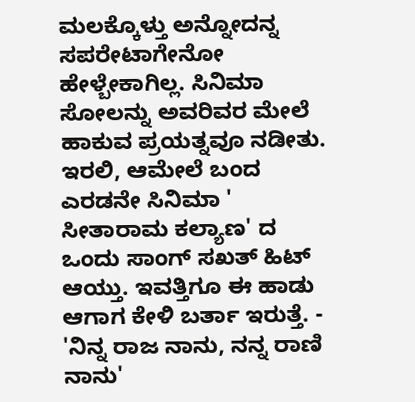ಮಲಕ್ಕೊಳ್ತು ಅನ್ನೋದನ್ನ ಸಪರೇಟಾಗೇನೋ ಹೇಳ್ಬೇಕಾಗಿಲ್ಲ. ಸಿನಿಮಾ ಸೋಲನ್ನು ಅವರಿವರ ಮೇಲೆ ಹಾಕುವ ಪ್ರಯತ್ನವೂ ನಡೀತು. ಇರಲಿ, ಆಮೇಲೆ ಬಂದ ಎರಡನೇ ಸಿನಿಮಾ ' ಸೀತಾರಾಮ ಕಲ್ಯಾಣ' ದ ಒಂದು ಸಾಂಗ್ ಸಖತ್ ಹಿಟ್ ಆಯ್ತು. ಇವತ್ತಿಗೂ ಈ ಹಾಡು ಆಗಾಗ ಕೇಳಿ ಬರ್ತಾ ಇರುತ್ತೆ. - 'ನಿನ್ನ ರಾಜ ನಾನು, ನನ್ನ ರಾಣಿ ನಾನು'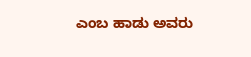ಎಂಬ ಹಾಡು ಅವರು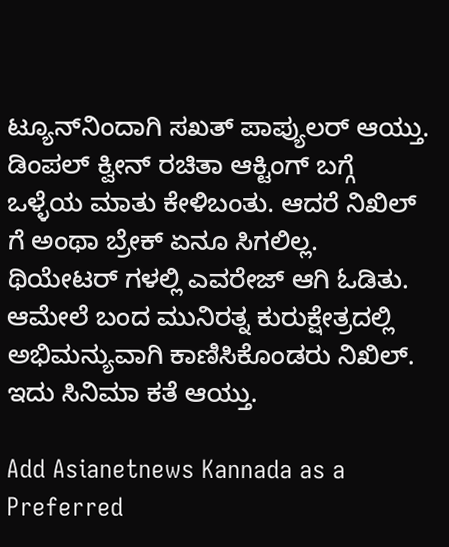ಟ್ಯೂನ್‌ನಿಂದಾಗಿ ಸಖತ್ ಪಾಪ್ಯುಲರ್ ಆಯ್ತು. ಡಿಂಪಲ್ ಕ್ವೀನ್ ರಚಿತಾ ಆಕ್ಟಿಂಗ್ ಬಗ್ಗೆ ಒಳ್ಳೆಯ ಮಾತು ಕೇಳಿಬಂತು. ಆದರೆ ನಿಖಿಲ್ ಗೆ ಅಂಥಾ ಬ್ರೇಕ್ ಏನೂ ಸಿಗಲಿಲ್ಲ. ಥಿಯೇಟರ್ ಗಳಲ್ಲಿ ಎವರೇಜ್ ಆಗಿ ಓಡಿತು. ಆಮೇಲೆ ಬಂದ ಮುನಿರತ್ನ ಕುರುಕ್ಷೇತ್ರದಲ್ಲಿ ಅಭಿಮನ್ಯುವಾಗಿ ಕಾಣಿಸಿಕೊಂಡರು ನಿಖಿಲ್. ಇದು ಸಿನಿಮಾ ಕತೆ ಆಯ್ತು.

Add Asianetnews Kannada as a Preferred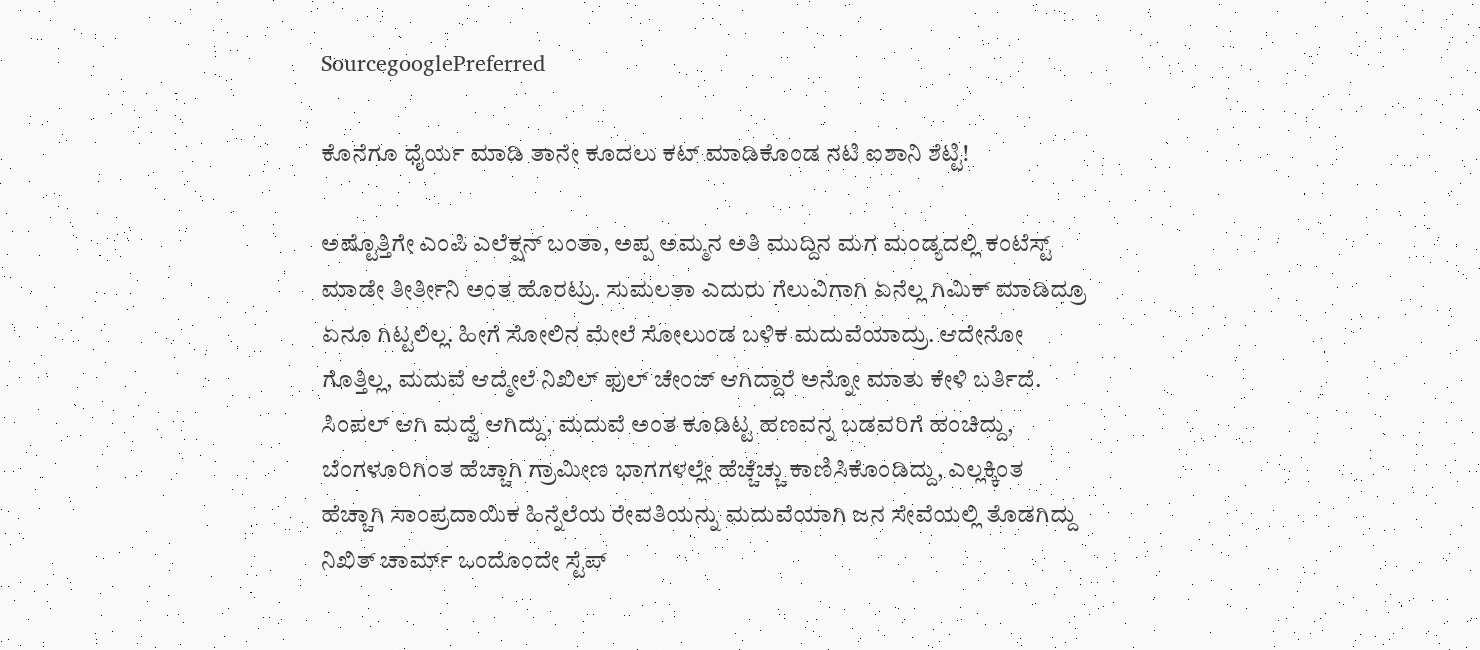SourcegooglePreferred

ಕೊನೆಗೂ ಧೈರ್ಯ ಮಾಡಿ ತಾನೇ ಕೂದಲು ಕಟ್ ಮಾಡಿಕೊಂಡ ನಟಿ ಐಶಾನಿ ಶೆಟ್ಟಿ!

ಅಷ್ಟೊತ್ತಿಗೇ ಎಂಪಿ ಎಲೆಕ್ಷನ್ ಬಂತಾ, ಅಪ್ಪ ಅಮ್ಮನ ಅತಿ ಮುದ್ದಿನ ಮಗ ಮಂಡ್ಯದಲ್ಲಿ ಕಂಟೆಸ್ಟ್ ಮಾಡೇ ತೀರ್ತೀನಿ ಅಂತ ಹೊರಟ್ರು. ಸುಮಲತಾ ಎದುರು ಗೆಲುವಿಗಾಗಿ ಏನೆಲ್ಲ ಗಿಮಿಕ್ ಮಾಡಿದ್ರೂ ಏನೂ ಗಿಟ್ಟಲಿಲ್ಲ. ಹೀಗೆ ಸೋಲಿನ ಮೇಲೆ ಸೋಲುಂಡ ಬಳಿಕ ಮದುವೆಯಾದ್ರು. ಆದೇನೋ ಗೊತ್ತಿಲ್ಲ, ಮದುವೆ ಆದ್ಮೇಲೆ ನಿಖಿಲ್ ಫುಲ್ ಚೇಂಜ್ ಆಗಿದ್ದಾರೆ ಅನ್ನೋ ಮಾತು ಕೇಳಿ ಬರ್ತಿದೆ. ಸಿಂಪಲ್ ಆಗಿ ಮದ್ವೆ ಆಗಿದ್ದು, ಮದುವೆ ಅಂತ ಕೂಡಿಟ್ಟ ಹಣವನ್ನ ಬಡವರಿಗೆ ಹಂಚಿದ್ದು, ಬೆಂಗಳೂರಿಗಿಂತ ಹೆಚ್ಚಾಗಿ ಗ್ರಾಮೀಣ ಭಾಗಗಳಲ್ಲೇ ಹೆಚ್ಚೆಚ್ಚು ಕಾಣಿಸಿಕೊಂಡಿದ್ದು, ಎಲ್ಲಕ್ಕಿಂತ ಹೆಚ್ಚಾಗಿ ಸಾಂಪ್ರದಾಯಿಕ ಹಿನ್ನೆಲೆಯ ರೇವತಿಯನ್ನು ಮದುವೆಯಾಗಿ ಜನ ಸೇವೆಯಲ್ಲಿ ತೊಡಗಿದ್ದು ನಿಖಿತ್ ಚಾರ್ಮ್ ಒಂದೊಂದೇ ಸ್ಟೆಪ್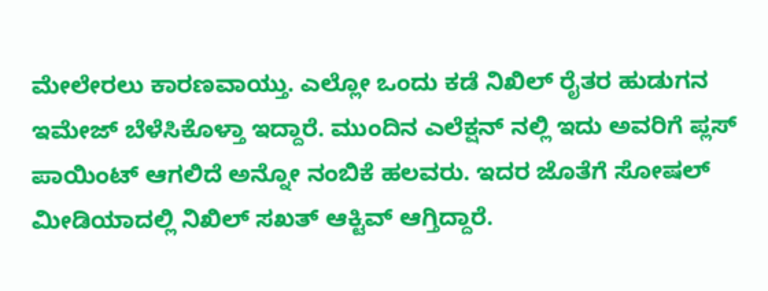ಮೇಲೇರಲು ಕಾರಣವಾಯ್ತು. ಎಲ್ಲೋ ಒಂದು ಕಡೆ ನಿಖಿಲ್ ರೈತರ ಹುಡುಗನ ಇಮೇಜ್ ಬೆಳೆಸಿಕೊಳ್ತಾ ಇದ್ದಾರೆ. ಮುಂದಿನ ಎಲೆಕ್ಷನ್ ನಲ್ಲಿ ಇದು ಅವರಿಗೆ ಪ್ಲಸ್ ಪಾಯಿಂಟ್ ಆಗಲಿದೆ ಅನ್ನೋ ನಂಬಿಕೆ ಹಲವರು. ಇದರ ಜೊತೆಗೆ ಸೋಷಲ್ ಮೀಡಿಯಾದಲ್ಲಿ ನಿಖಿಲ್ ಸಖತ್ ಆಕ್ಟಿವ್ ಆಗ್ತಿದ್ದಾರೆ.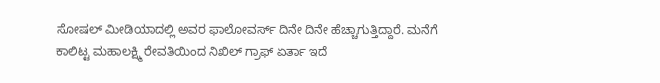ಸೋಷಲ್ ಮೀಡಿಯಾದಲ್ಲಿ ಅವರ ಫಾಲೋವರ್ಸ್ ದಿನೇ ದಿನೇ ಹೆಚ್ಚಾಗುತ್ತಿದ್ದಾರೆ. ಮನೆಗೆ ಕಾಲಿಟ್ಟ ಮಹಾಲಕ್ಷ್ಮಿ ರೇವತಿಯಿಂದ ನಿಖಿಲ್ ಗ್ರಾಫ್ ಏರ್ತಾ ಇದೆ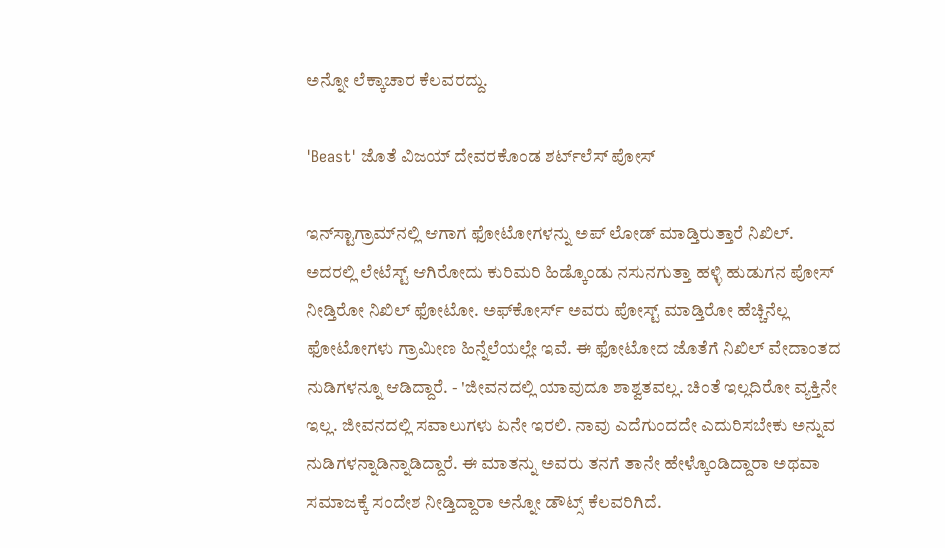ಅನ್ನೋ ಲೆಕ್ಕಾಚಾರ ಕೆಲವರದ್ದು.

'Beast' ಜೊತೆ ವಿಜಯ್ ದೇವರಕೊಂಡ ಶರ್ಟ್‌ಲೆಸ್‌ ಪೋಸ್‌

ಇನ್‌ಸ್ಟಾಗ್ರಾಮ್‌ನಲ್ಲಿ ಆಗಾಗ ಫೋಟೋಗಳನ್ನು ಅಪ್ ಲೋಡ್ ಮಾಡ್ತಿರುತ್ತಾರೆ ನಿಖಿಲ್. ಅದರಲ್ಲಿ ಲೇಟೆಸ್ಟ್ ಆಗಿರೋದು ಕುರಿಮರಿ ಹಿಡ್ಕೊಂಡು ನಸುನಗುತ್ತಾ ಹಳ್ಳಿ ಹುಡುಗನ ಪೋಸ್ ನೀಡ್ತಿರೋ ನಿಖಿಲ್ ಫೋಟೋ. ಅಫ್‌ಕೋರ್ಸ್ ಅವರು ಪೋಸ್ಟ್ ಮಾಡ್ತಿರೋ ಹೆಚ್ಚಿನೆಲ್ಲ ಫೋಟೋಗಳು ಗ್ರಾಮೀಣ ಹಿನ್ನೆಲೆಯಲ್ಲೇ ಇವೆ. ಈ ಫೋಟೋದ ಜೊತೆಗೆ ನಿಖಿಲ್ ವೇದಾಂತದ ನುಡಿಗಳನ್ನೂ ಆಡಿದ್ದಾರೆ. - 'ಜೀವನದಲ್ಲಿ ಯಾವುದೂ ಶಾಶ್ವತವಲ್ಲ. ಚಿಂತೆ ಇಲ್ಲದಿರೋ ವ್ಯಕ್ತಿನೇ ಇಲ್ಲ. ಜೀವನದಲ್ಲಿ ಸವಾಲುಗಳು ಏನೇ ಇರಲಿ. ನಾವು ಎದೆಗುಂದದೇ ಎದುರಿಸಬೇಕು ಅನ್ನುವ ನುಡಿಗಳನ್ನಾಡಿನ್ನಾಡಿದ್ದಾರೆ. ಈ ಮಾತನ್ನು ಅವರು ತನಗೆ ತಾನೇ ಹೇಳ್ಕೊಂಡಿದ್ದಾರಾ ಅಥವಾ ಸಮಾಜಕ್ಕೆ ಸಂದೇಶ ನೀಡ್ತಿದ್ದಾರಾ ಅನ್ನೋ ಡೌಟ್ಸ್ ಕೆಲವರಿಗಿದೆ.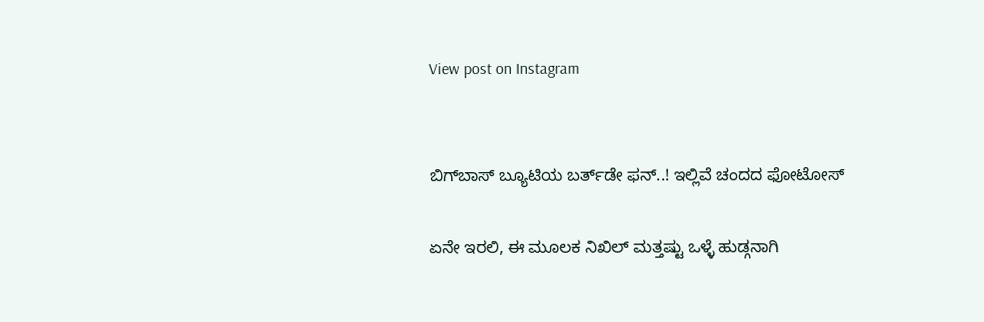View post on Instagram


ಬಿಗ್‌ಬಾಸ್‌ ಬ್ಯೂಟಿಯ ಬರ್ತ್‌ಡೇ ಫನ್..! ಇಲ್ಲಿವೆ ಚಂದದ ಫೋಟೋಸ್

ಏನೇ ಇರಲಿ, ಈ ಮೂಲಕ ನಿಖಿಲ್ ಮತ್ತಷ್ಟು ಒಳ್ಳೆ ಹುಡ್ಗನಾಗಿ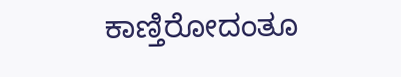ಕಾಣ್ತಿರೋದಂತೂ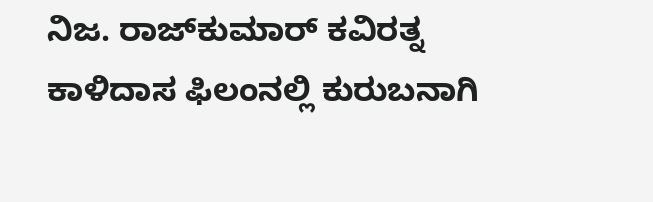ನಿಜ. ರಾಜ್‌ಕುಮಾರ್ ಕವಿರತ್ನ ಕಾಳಿದಾಸ ಫಿಲಂನಲ್ಲಿ ಕುರುಬನಾಗಿ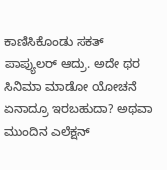ಕಾಣಿಸಿಕೊಂಡು ಸಕತ್‌ ಪಾಪ್ಯುಲರ್ ಆದ್ರು. ಅದೇ ಥರ ಸಿನಿಮಾ ಮಾಡೋ ಯೋಚನೆ ಏನಾದ್ರೂ ಇರಬಹುದಾ? ಅಥವಾ ಮುಂದಿನ ಎಲೆಕ್ಷನ್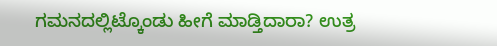ಗಮನದಲ್ಲಿಟ್ಕೊಂಡು ಹೀಗೆ ಮಾಡ್ತಿದಾರಾ? ಉತ್ರ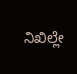ನಿಖಿಲ್ಲೇ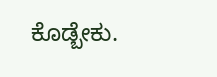ಕೊಡ್ಬೇಕು.